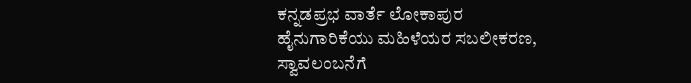ಕನ್ನಡಪ್ರಭ ವಾರ್ತೆ ಲೋಕಾಪುರ
ಹೈನುಗಾರಿಕೆಯು ಮಹಿಳೆಯರ ಸಬಲೀಕರಣ, ಸ್ವಾವಲಂಬನೆಗೆ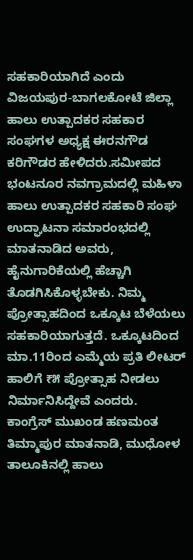ಸಹಕಾರಿಯಾಗಿದೆ ಎಂದು ವಿಜಯಪುರ-ಬಾಗಲಕೋಟೆ ಜಿಲ್ಲಾ ಹಾಲು ಉತ್ಪಾದಕರ ಸಹಕಾರ ಸಂಘಗಳ ಅಧ್ಯಕ್ಷ ಈರನಗೌಡ ಕರಿಗೌಡರ ಹೇಳಿದರು.ಸಮೀಪದ ಭಂಟನೂರ ನವಗ್ರಾಮದಲ್ಲಿ ಮಹಿಳಾ ಹಾಲು ಉತ್ಪಾದಕರ ಸಹಕಾರಿ ಸಂಘ ಉದ್ಘಾಟನಾ ಸಮಾರಂಭದಲ್ಲಿ ಮಾತನಾಡಿದ ಅವರು, ಹೈನುಗಾರಿಕೆಯಲ್ಲಿ ಹೆಚ್ಚಾಗಿ ತೊಡಗಿಸಿಕೊಳ್ಳಬೇಕು. ನಿಮ್ಮ ಪ್ರೋತ್ಸಾಹದಿಂದ ಒಕ್ಕೂಟ ಬೆಳೆಯಲು ಸಹಕಾರಿಯಾಗುತ್ತದೆ. ಒಕ್ಕೂಟದಿಂದ ಮಾ.11ರಿಂದ ಎಮ್ಮೆಯ ಪ್ರತಿ ಲೀಟರ್ ಹಾಲಿಗೆ ₹೫ ಪ್ರೋತ್ಸಾಹ ನೀಡಲು ನಿರ್ಮಾನಿಸಿದ್ದೇವೆ ಎಂದರು.
ಕಾಂಗ್ರೆಸ್ ಮುಖಂಡ ಹಣಮಂತ ತಿಮ್ಮಾಪುರ ಮಾತನಾಡಿ, ಮುಧೋಳ ತಾಲೂಕಿನಲ್ಲಿ ಹಾಲು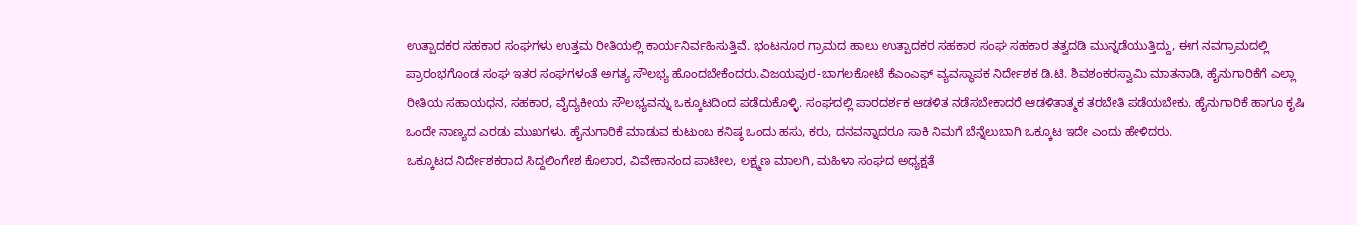ಉತ್ಪಾದಕರ ಸಹಕಾರ ಸಂಘಗಳು ಉತ್ತಮ ರೀತಿಯಲ್ಲಿ ಕಾರ್ಯನಿರ್ವಹಿಸುತ್ತಿವೆ. ಭಂಟನೂರ ಗ್ರಾಮದ ಹಾಲು ಉತ್ಪಾದಕರ ಸಹಕಾರ ಸಂಘ ಸಹಕಾರ ತತ್ವದಡಿ ಮುನ್ನಡೆಯುತ್ತಿದ್ದು, ಈಗ ನವಗ್ರಾಮದಲ್ಲಿ ಪ್ರಾರಂಭಗೊಂಡ ಸಂಘ ಇತರ ಸಂಘಗಳಂತೆ ಅಗತ್ಯ ಸೌಲಭ್ಯ ಹೊಂದಬೇಕೆಂದರು.ವಿಜಯಪುರ-ಬಾಗಲಕೋಟೆ ಕೆಎಂಎಫ್ ವ್ಯವಸ್ಥಾಪಕ ನಿರ್ದೇಶಕ ಡಿ.ಟಿ. ಶಿವಶಂಕರಸ್ವಾಮಿ ಮಾತನಾಡಿ, ಹೈನುಗಾರಿಕೆಗೆ ಎಲ್ಲಾ ರೀತಿಯ ಸಹಾಯಧನ, ಸಹಕಾರ, ವೈದ್ಯಕೀಯ ಸೌಲಭ್ಯವನ್ನು ಒಕ್ಕೂಟದಿಂದ ಪಡೆದುಕೊಳ್ಳಿ. ಸಂಘದಲ್ಲಿ ಪಾರದರ್ಶಕ ಆಡಳಿತ ನಡೆಸಬೇಕಾದರೆ ಆಡಳಿತಾತ್ಮಕ ತರಬೇತಿ ಪಡೆಯಬೇಕು. ಹೈನುಗಾರಿಕೆ ಹಾಗೂ ಕೃಷಿ ಒಂದೇ ನಾಣ್ಯದ ಎರಡು ಮುಖಗಳು. ಹೈನುಗಾರಿಕೆ ಮಾಡುವ ಕುಟುಂಬ ಕನಿಷ್ಠ ಒಂದು ಹಸು, ಕರು, ದನವನ್ನಾದರೂ ಸಾಕಿ ನಿಮಗೆ ಬೆನ್ನೆಲುಬಾಗಿ ಒಕ್ಕೂಟ ಇದೇ ಎಂದು ಹೇಳಿದರು.
ಒಕ್ಕೂಟದ ನಿರ್ದೇಶಕರಾದ ಸಿದ್ದಲಿಂಗೇಶ ಕೊಲಾರ, ವಿವೇಕಾನಂದ ಪಾಟೀಲ, ಲಕ್ಷ್ಮಣ ಮಾಲಗಿ, ಮಹಿಳಾ ಸಂಘದ ಅಧ್ಯಕ್ಷತೆ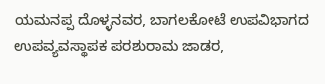ಯಮನಪ್ಪ ದೊಳ್ಳನವರ, ಬಾಗಲಕೋಟೆ ಉಪವಿಭಾಗದ ಉಪವ್ಯವಸ್ಥಾಪಕ ಪರಶುರಾಮ ಜಾಡರ,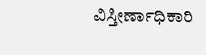ವಿಸ್ತೀರ್ಣಾಧಿಕಾರಿ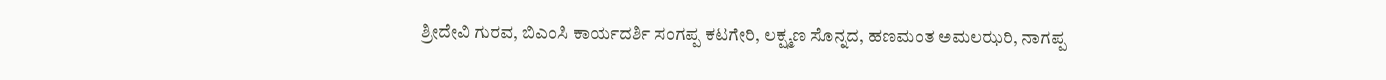ಶ್ರೀದೇವಿ ಗುರವ, ಬಿಎಂಸಿ ಕಾರ್ಯದರ್ಶಿ ಸಂಗಪ್ಪ ಕಟಗೇರಿ, ಲಕ್ಷ್ಮಣ ಸೊನ್ನದ, ಹಣಮಂತ ಅಮಲಝರಿ, ನಾಗಪ್ಪ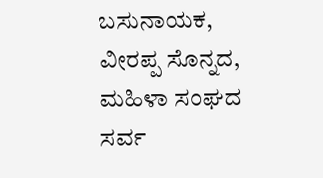ಬಸುನಾಯಕ, ವೀರಪ್ಪ ಸೊನ್ನದ, ಮಹಿಳಾ ಸಂಘದ ಸರ್ವ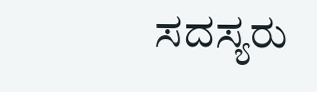ಸದಸ್ಯರು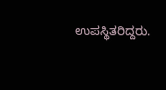ಉಪಸ್ಥಿತರಿದ್ದರು.